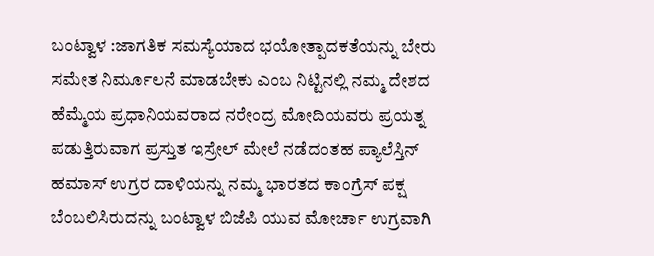ಬಂಟ್ವಾಳ :ಜಾಗತಿಕ ಸಮಸ್ಯೆಯಾದ ಭಯೋತ್ಪಾದಕತೆಯನ್ನು ಬೇರು ಸಮೇತ ನಿರ್ಮೂಲನೆ ಮಾಡಬೇಕು ಎಂಬ ನಿಟ್ಟಿನಲ್ಲಿ ನಮ್ಮ ದೇಶದ ಹೆಮ್ಮೆಯ ಪ್ರಧಾನಿಯವರಾದ ನರೇಂದ್ರ ಮೋದಿಯವರು ಪ್ರಯತ್ನ ಪಡುತ್ತಿರುವಾಗ ಪ್ರಸ್ತುತ ಇಸ್ರೇಲ್ ಮೇಲೆ ನಡೆದಂತಹ ಪ್ಯಾಲೆಸ್ತಿನ್ ಹಮಾಸ್ ಉಗ್ರರ ದಾಳಿಯನ್ನು ನಮ್ಮ ಭಾರತದ ಕಾಂಗ್ರೆಸ್ ಪಕ್ಷ ಬೆಂಬಲಿಸಿರುದನ್ನು ಬಂಟ್ವಾಳ ಬಿಜೆಪಿ ಯುವ ಮೋರ್ಚಾ ಉಗ್ರವಾಗಿ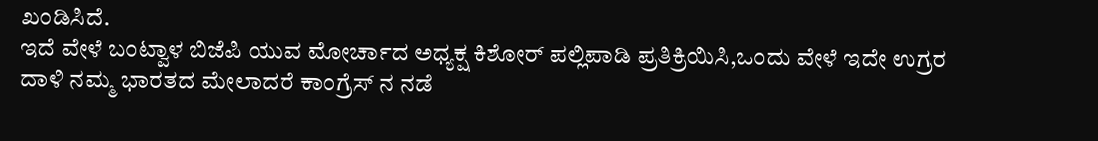ಖಂಡಿಸಿದೆ.
ಇದೆ ವೇಳೆ ಬಂಟ್ವಾಳ ಬಿಜೆಪಿ ಯುವ ಮೋರ್ಚಾದ ಅಧ್ಯಕ್ಷ ಕಿಶೋರ್ ಪಲ್ಲಿಪಾಡಿ ಪ್ರತಿಕ್ರಿಯಿಸಿ,ಒಂದು ವೇಳೆ ಇದೇ ಉಗ್ರರ
ದಾಳಿ ನಮ್ಮ ಭಾರತದ ಮೇಲಾದರೆ ಕಾಂಗ್ರೆಸ್ ನ ನಡೆ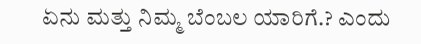ಏನು ಮತ್ತು ನಿಮ್ಮ ಬೆಂಬಲ ಯಾರಿಗೆ.? ಎಂದು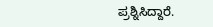ಪ್ರಶ್ನಿಸಿದ್ದಾರೆ.